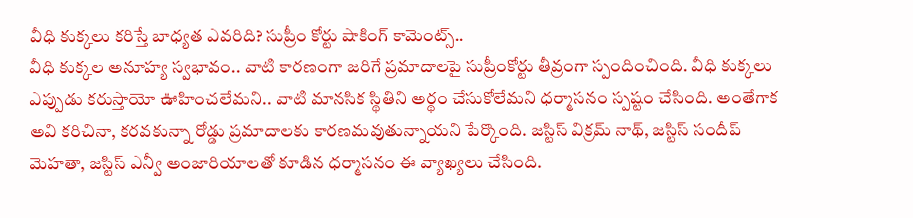వీధి కుక్కలు కరిస్తే బాధ్యత ఎవరిది? సుప్రీం కోర్టు షాకింగ్ కామెంట్స్..
వీధి కుక్కల అనూహ్య స్వభావం.. వాటి కారణంగా జరిగే ప్రమాదాలపై సుప్రీంకోర్టు తీవ్రంగా స్పందించింది. వీధి కుక్కలు ఎప్పుడు కరుస్తాయో ఊహించలేమని.. వాటి మానసిక స్థితిని అర్థం చేసుకోలేమని ధర్మాసనం స్పష్టం చేసింది. అంతేగాక అవి కరిచినా, కరవకున్నా రోడ్డు ప్రమాదాలకు కారణమవుతున్నాయని పేర్కొంది. జస్టిస్ విక్రమ్ నాథ్, జస్టిస్ సందీప్ మెహతా, జస్టిస్ ఎన్వీ అంజారియాలతో కూడిన ధర్మాసనం ఈ వ్యాఖ్యలు చేసింది.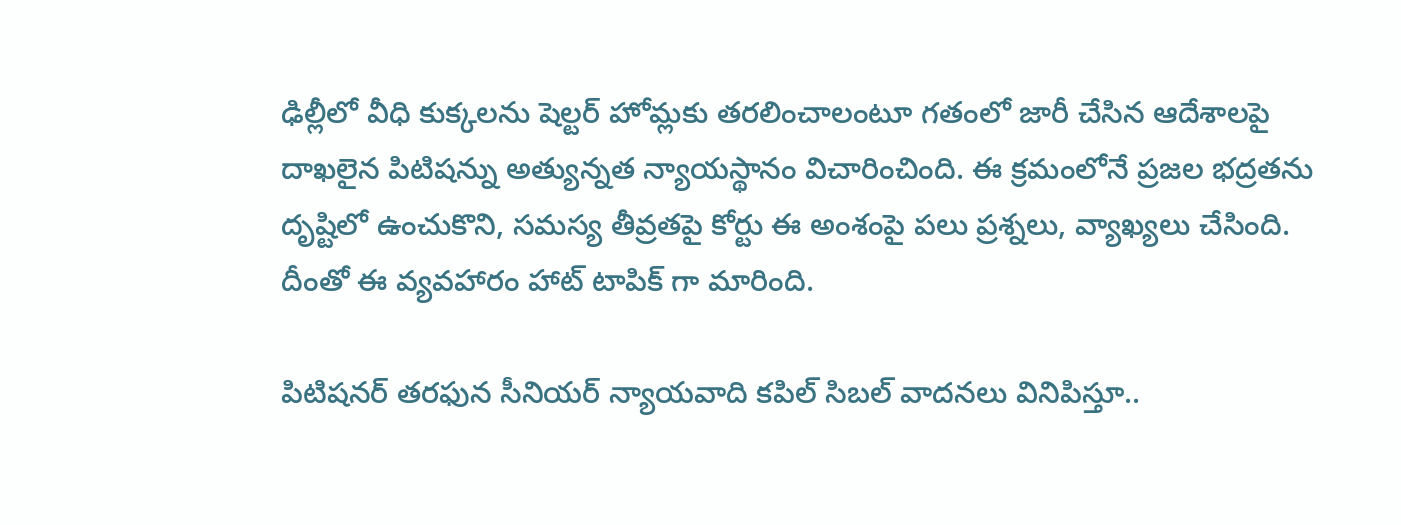ఢిల్లీలో వీధి కుక్కలను షెల్టర్ హోమ్లకు తరలించాలంటూ గతంలో జారీ చేసిన ఆదేశాలపై దాఖలైన పిటిషన్ను అత్యున్నత న్యాయస్థానం విచారించింది. ఈ క్రమంలోనే ప్రజల భద్రతను దృష్టిలో ఉంచుకొని, సమస్య తీవ్రతపై కోర్టు ఈ అంశంపై పలు ప్రశ్నలు, వ్యాఖ్యలు చేసింది. దీంతో ఈ వ్యవహారం హాట్ టాపిక్ గా మారింది.

పిటిషనర్ తరఫున సీనియర్ న్యాయవాది కపిల్ సిబల్ వాదనలు వినిపిస్తూ..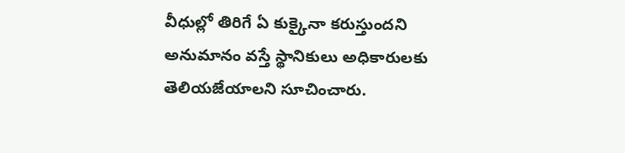వీధుల్లో తిరిగే ఏ కుక్కైనా కరుస్తుందని అనుమానం వస్తే స్థానికులు అధికారులకు తెలియజేయాలని సూచించారు.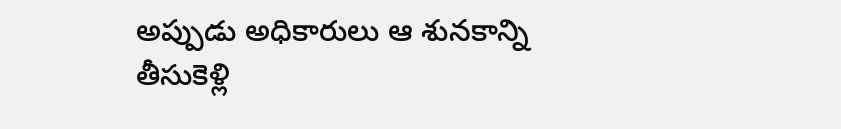అప్పుడు అధికారులు ఆ శునకాన్ని తీసుకెళ్లి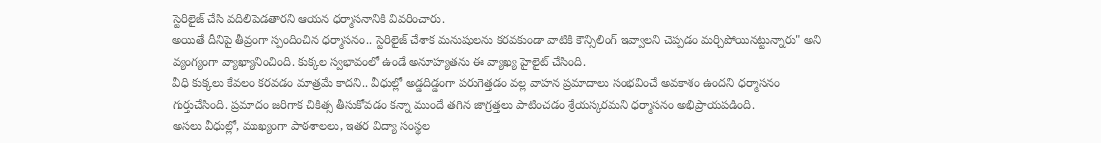స్టెరిలైజ్ చేసి వదిలిపెడతారని ఆయన ధర్మాసనానికి వివరించారు.
అయితే దీనిపై తీవ్రంగా స్పందించిన ధర్మాసనం.. స్టెరిలైజ్ చేశాక మనుషులను కరవకుండా వాటికి కౌన్సిలింగ్ ఇవ్వాలని చెప్పడం మర్చిపోయినట్టున్నారు" అని వ్యంగ్యంగా వ్యాఖ్యానించింది. కుక్కల స్వభావంలో ఉండే అనూహ్యతను ఈ వ్యాఖ్య హైలైట్ చేసింది.
వీధి కుక్కలు కేవలం కరవడం మాత్రమే కాదని.. వీధుల్లో అడ్డదిడ్డంగా పరుగెత్తడం వల్ల వాహన ప్రమాదాలు సంభవించే అవకాశం ఉందని ధర్మాసనం గుర్తుచేసింది. ప్రమాదం జరిగాక చికిత్స తీసుకోవడం కన్నా ముందే తగిన జాగ్రత్తలు పాటించడం శ్రేయస్కరమని ధర్మాసనం అభిప్రాయపడింది.
అసలు వీధుల్లో, ముఖ్యంగా పాఠశాలలు, ఇతర విద్యా సంస్థల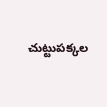చుట్టుపక్కల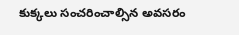కుక్కలు సంచరించాల్సిన అవసరం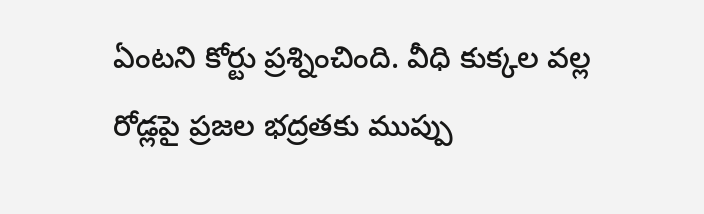ఏంటని కోర్టు ప్రశ్నించింది. వీధి కుక్కల వల్ల రోడ్లపై ప్రజల భద్రతకు ముప్పు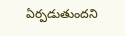ఏర్పడుతుందని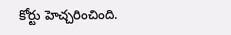కోర్టు హెచ్చరించింది.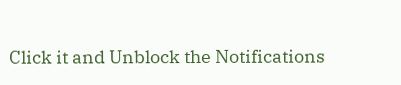Click it and Unblock the Notifications